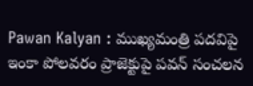Pawan Kalyan : ముఖ్యమంత్రి పదవిపై ఇంకా పోలవరం ప్రాజెక్టుపై పవన్ సంచలన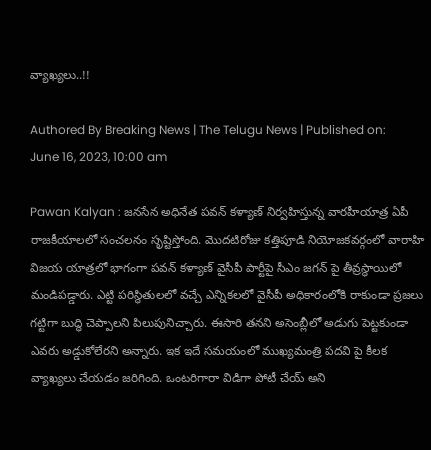వ్యాఖ్యలు..!!

Authored By Breaking News | The Telugu News | Published on: June 16, 2023, 10:00 am

Pawan Kalyan : జనసేన అధినేత పవన్ కళ్యాణ్ నిర్వహిస్తున్న వారహీయాత్ర ఏపీ రాజకీయాలలో సంచలనం సృష్టిస్తోంది. మొదటిరోజు కత్తిపూడి నియోజకవర్గంలో వారాహి విజయ యాత్రలో భాగంగా పవన్ కళ్యాణ్ వైసీపీ పార్టీపై సీఎం జగన్ పై తీవ్రస్థాయిలో మండిపడ్డారు. ఎట్టి పరిస్థితులలో వచ్చే ఎన్నికలలో వైసీపీ అధికారంలోకి రాకుండా ప్రజలు గట్టిగా బుద్ధి చెప్పాలని పిలుపునిచ్చారు. ఈసారి తనని అసెంబ్లీలో అడుగు పెట్టకుండా ఎవరు అడ్డుకోలేరని అన్నారు. ఇక ఇదే సమయంలో ముఖ్యమంత్రి పదవి పై కీలక వ్యాఖ్యలు చేయడం జరిగింది. ఒంటరిగారా విడిగా పోటీ చేయ్ అని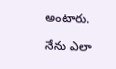అంటారు.

నేను ఎలా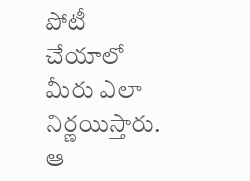పోటీ చేయాలో మీరు ఎలా నిర్ణయిస్తారు. ఆ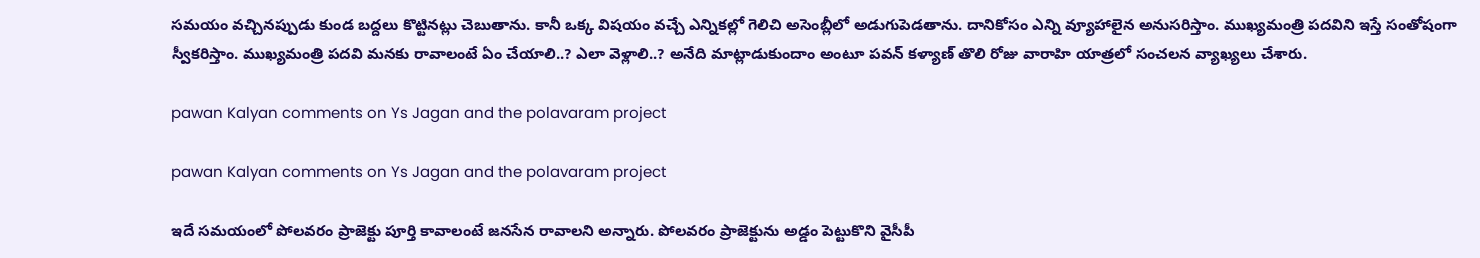సమయం వచ్చినప్పుడు కుండ బద్దలు కొట్టినట్లు చెబుతాను. కానీ ఒక్క విషయం వచ్చే ఎన్నికల్లో గెలిచి అసెంబ్లీలో అడుగుపెడతాను. దానికోసం ఎన్ని వ్యూహాలైన అనుసరిస్తాం. ముఖ్యమంత్రి పదవిని ఇస్తే సంతోషంగా స్వీకరిస్తాం. ముఖ్యమంత్రి పదవి మనకు రావాలంటే ఏం చేయాలి..? ఎలా వెళ్లాలి..? అనేది మాట్లాడుకుందాం అంటూ పవన్ కళ్యాణ్ తొలి రోజు వారాహి యాత్రలో సంచలన వ్యాఖ్యలు చేశారు.

pawan Kalyan comments on Ys Jagan and the polavaram project

pawan Kalyan comments on Ys Jagan and the polavaram project

ఇదే సమయంలో పోలవరం ప్రాజెక్టు పూర్తి కావాలంటే జనసేన రావాలని అన్నారు. పోలవరం ప్రాజెక్టును అడ్డం పెట్టుకొని వైసీపీ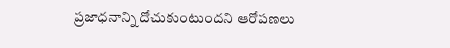ప్రజాధనాన్ని దోచుకుంటుందని ఆరోపణలు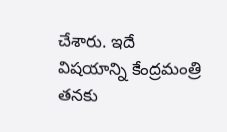చేశారు. ఇదే విషయాన్ని కేంద్రమంత్రి తనకు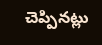చెప్పినట్లు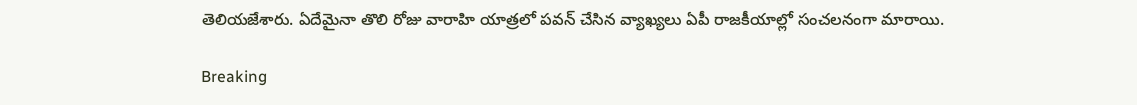తెలియజేశారు. ఏదేమైనా తొలి రోజు వారాహి యాత్రలో పవన్ చేసిన వ్యాఖ్యలు ఏపీ రాజకీయాల్లో సంచలనంగా మారాయి.

Breaking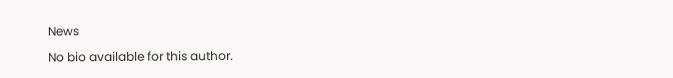News

No bio available for this author.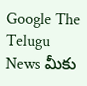Google The Telugu News మీకు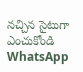నచ్చిన సైటుగా ఎంచుకోండి
WhatsApp